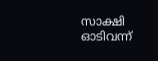സാക്ഷി ഓടിവന്ന്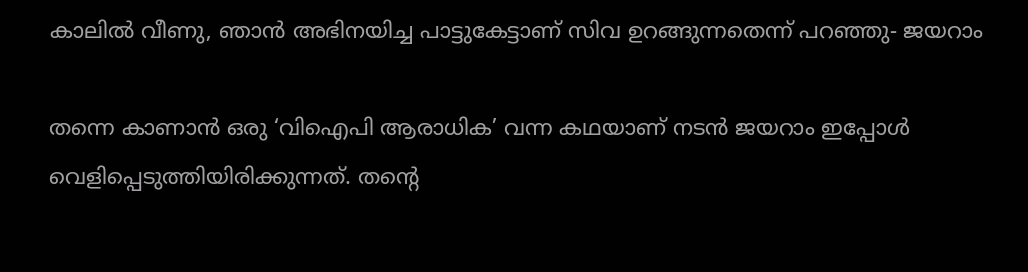കാലിൽ വീണു, ഞാൻ അഭിനയിച്ച പാട്ടുകേട്ടാണ് സിവ ഉറങ്ങുന്നതെന്ന് പറഞ്ഞു- ജയറാം

തന്നെ കാണാൻ ഒരു ‘വിഐപി ആരാധിക’ വന്ന കഥയാണ് നടൻ ജയറാം ഇപ്പോൾ വെളിപ്പെടുത്തിയിരിക്കുന്നത്. തന്‍റെ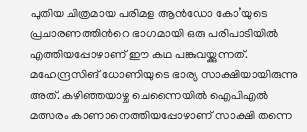പുതിയ ചിത്രമായ പരിമള ആൻഡോ കോ’യുടെ പ്രചാരണത്തിന്‍റെ ഭാഗമായി ഒരു പരിപാടിയിൽ എത്തിയപ്പോഴാണ് ഈ കഥ പങ്കുവയ്ക്കുന്നത്. മഹേന്ദ്രസിങ് ധോണിയുടെ ഭാര്യ സാക്ഷിയായിരുന്നു അത്. കഴിഞ്ഞയാഴ്ച ചെന്നൈയിൽ ഐപിഎൽ മത്സരം കാണാനെത്തിയപ്പോഴാണ് സാക്ഷി തന്നെ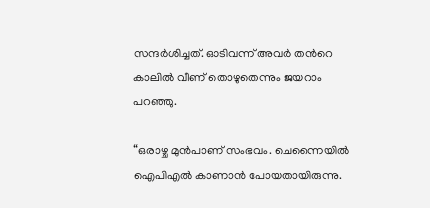സന്ദർശിച്ചത്. ഓടിവന്ന് അവർ തന്‍റെ കാലിൽ വീണ് തൊഴുതെന്നും ജയറാം പറഞ്ഞു.

“ഒരാഴ്ച മുൻപാണ് സംഭവം. ചെന്നൈയിൽ ഐപിഎൽ കാണാൻ പോയതായിരുന്നു.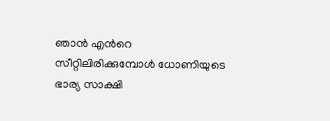ഞാൻ എന്‍റെ സീറ്റിലിരിക്കുമ്പോൾ ധോണിയുടെ ഭാര്യ സാക്ഷി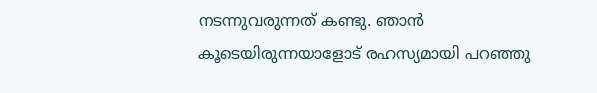നടന്നുവരുന്നത് കണ്ടു. ഞാൻ കൂടെയിരുന്നയാളോട് രഹസ്യമായി പറഞ്ഞു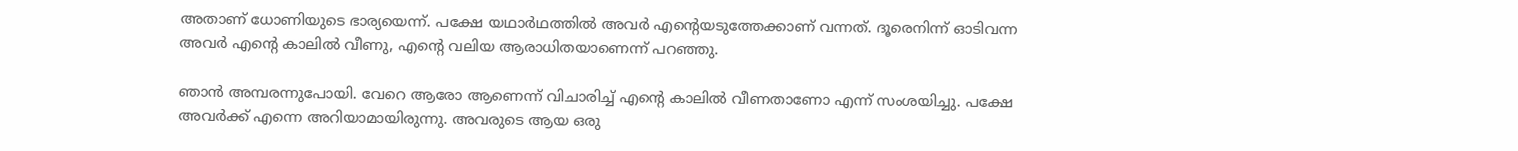അതാണ് ധോണിയുടെ ഭാര്യയെന്ന്. പക്ഷേ യഥാർഥത്തിൽ അവർ എന്‍റെയടുത്തേക്കാണ് വന്നത്. ദൂരെനിന്ന് ഓടിവന്ന അവർ എന്‍റെ കാലിൽ വീണു, എന്‍റെ വലിയ ആരാധിതയാണെന്ന് പറഞ്ഞു.

ഞാൻ അമ്പരന്നുപോയി. വേറെ ആരോ ആണെന്ന് വിചാരിച്ച് എന്‍റെ കാലിൽ വീണതാണോ എന്ന് സംശയിച്ചു. പക്ഷേ അവർക്ക് എന്നെ അറിയാമായിരുന്നു. അവരുടെ ആയ ഒരു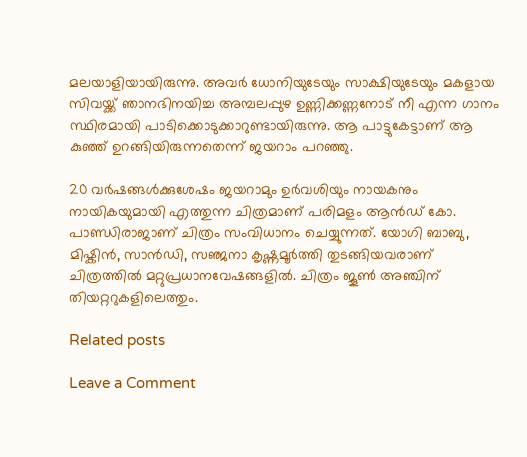മലയാളിയായിരുന്നു. അവർ ധോനിയുടേയും സാക്ഷിയുടേയും മകളായ സിവയ്ക്ക് ഞാനഭിനയിച്ച അമ്പലപ്പുഴ ഉണ്ണിക്കണ്ണനോട് നീ എന്ന ഗാനം സ്ഥിരമായി പാടിക്കൊടുക്കാറുണ്ടായിരുന്നു. ആ പാട്ടുകേട്ടാണ് ആ കുഞ്ഞ് ഉറങ്ങിയിരുന്നതെന്ന് ജയറാം പറഞ്ഞു.

20 വർഷങ്ങൾക്കുശേഷം ജയറാമും ഉർവശിയും നായകനും നായികയുമായി എത്തുന്ന ചിത്രമാണ് പരിമളം ആൻഡ് കോ. പാണ്ഡിരാജാണ് ചിത്രം സംവിധാനം ചെയ്യുന്നത്. യോഗി ബാബു, മിഷ്കിൻ, സാൻഡി, സഞ്ജനാ കൃഷ്ണമൂർത്തി തുടങ്ങിയവരാണ് ചിത്രത്തിൽ മറ്റുപ്രധാനവേഷങ്ങളിൽ. ചിത്രം ജൂൺ അഞ്ചിന് തിയറ്ററുകളിലെത്തും.

Related posts

Leave a Comment